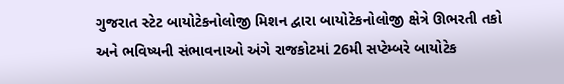ગુજરાત સ્ટેટ બાયોટેકનોલોજી મિશન દ્વારા બાયોટેકનોલોજી ક્ષેત્રે ઊભરતી તકો અને ભવિષ્યની સંભાવનાઓ અંગે રાજકોટમાં 26મી સપ્ટેમ્બરે બાયોટેક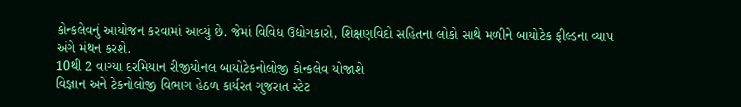કોન્કલેવનું આયોજન કરવામાં આવ્યું છે. જેમાં વિવિધ ઉદ્યોગકારો, શિક્ષણવિદો સહિતના લોકો સાથે મળીને બાયોટેક ફીલ્ડના વ્યાપ અંગે મંથન કરશે.
10થી 2 વાગ્યા દરમિયાન રીજીયોનલ બાયોટેકનોલોજી કોન્કલેવ યોજાશે
વિજ્ઞાન અને ટેકનોલોજી વિભાગ હેઠળ કાર્યરત ગુજરાત સ્ટેટ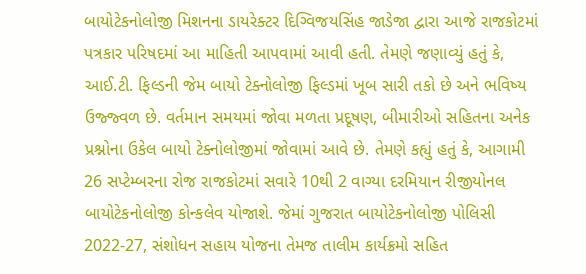બાયોટેકનોલોજી મિશનના ડાયરેક્ટર દિગ્વિજયસિંહ જાડેજા દ્વારા આજે રાજકોટમાં પત્રકાર પરિષદમાં આ માહિતી આપવામાં આવી હતી. તેમણે જણાવ્યું હતું કે, આઈ.ટી. ફિલ્ડની જેમ બાયો ટેક્નોલોજી ફિલ્ડમાં ખૂબ સારી તકો છે અને ભવિષ્ય ઉજ્જ્વળ છે. વર્તમાન સમયમાં જોવા મળતા પ્રદૂષણ, બીમારીઓ સહિતના અનેક પ્રશ્નોના ઉકેલ બાયો ટેક્નોલોજીમાં જોવામાં આવે છે. તેમણે કહ્યું હતું કે, આગામી 26 સપ્ટેમ્બરના રોજ રાજકોટમાં સવારે 10થી 2 વાગ્યા દરમિયાન રીજીયોનલ બાયોટેકનોલોજી કોન્કલેવ યોજાશે. જેમાં ગુજરાત બાયોટેકનોલોજી પોલિસી 2022-27, સંશોધન સહાય યોજના તેમજ તાલીમ કાર્યક્રમો સહિત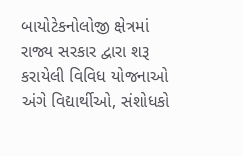બાયોટેકનોલોજી ક્ષેત્રમાં રાજ્ય સરકાર દ્વારા શરૂ કરાયેલી વિવિધ યોજનાઓ અંગે વિદ્યાર્થીઓ, સંશોધકો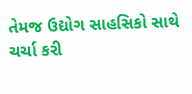તેમજ ઉદ્યોગ સાહસિકો સાથે ચર્ચા કરી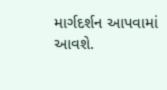માર્ગદર્શન આપવામાં આવશે.